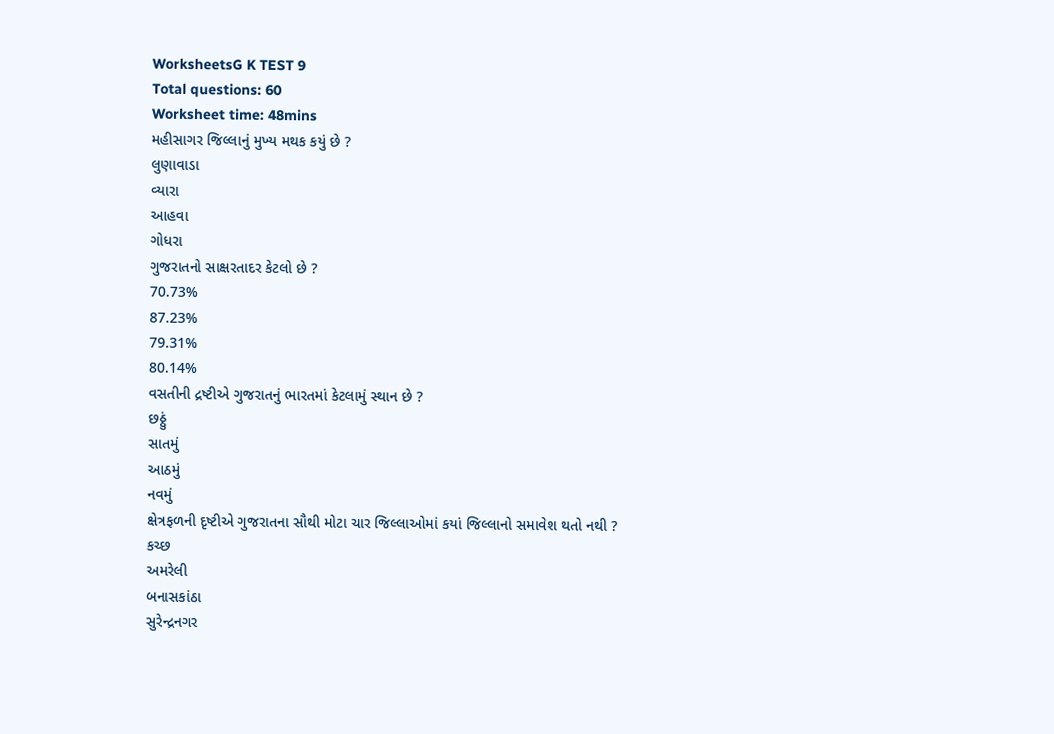WorksheetsG K TEST 9
Total questions: 60
Worksheet time: 48mins
મહીસાગર જિલ્લાનું મુખ્ય મથક કયું છે ?
લુણાવાડા
વ્યારા
આહવા
ગોધરા
ગુજરાતનો સાક્ષરતાદર કેટલો છે ?
70.73%
87.23%
79.31%
80.14%
વસતીની દ્રષ્ટીએ ગુજરાતનું ભારતમાં કેટલામું સ્થાન છે ?
છઠ્ઠું
સાતમું
આઠમું
નવમું
ક્ષેત્રફળની દૃષ્ટીએ ગુજરાતના સૌથી મોટા ચાર જિલ્લાઓમાં કયાં જિલ્લાનો સમાવેશ થતો નથી ?
કચ્છ
અમરેલી
બનાસકાંઠા
સુરેન્દ્રનગર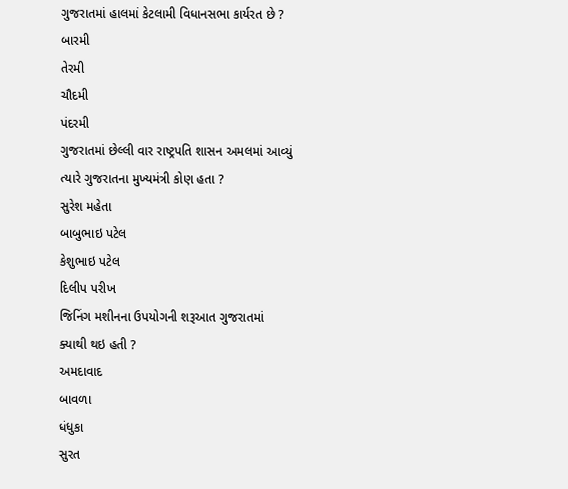ગુજરાતમાં હાલમાં કેટલામી વિધાનસભા કાર્યરત છે ?
બારમી
તેરમી
ચૌદમી
પંદરમી
ગુજરાતમાં છેલ્લી વાર રાષ્ટ્રપતિ શાસન અમલમાં આવ્યું ત્યારે ગુજરાતના મુખ્યમંત્રી કોણ હતા ?
સુરેશ મહેતા
બાબુભાઇ પટેલ
કેશુભાઇ પટેલ
દિલીપ પરીખ
જિનિંગ મશીનના ઉપયોગની શરૂઆત ગુજરાતમાં ક્યાથી થઇ હતી ?
અમદાવાદ
બાવળા
ધંધુકા
સુરત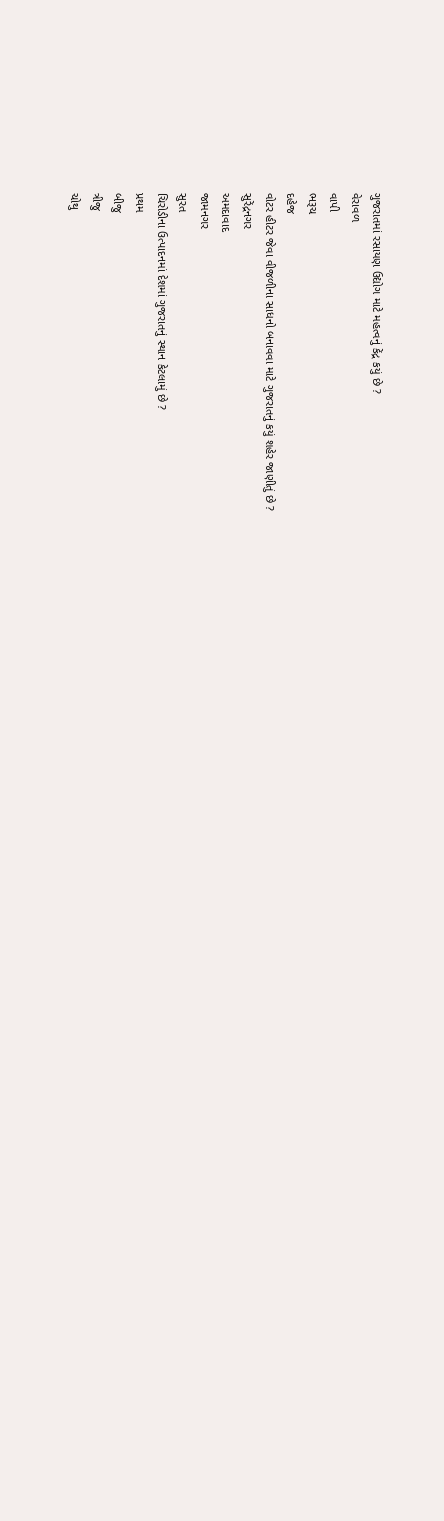ગુજરાતમાં રસાયણ ઉદ્યોગ માટે મહત્વનું કેંદ્ર કયું છે ?
વેરાવળ
વાપી
ભરૂચ
દહેજ
વોટર હીટર જેવા વીજળીના સાધનો બનાવવા માટે ગુજરાતનું કયું શહેર જાણીતું છે ?
સુરેંદ્રનગર
અમદાવાદ
જામનગર
સુરત
ચિરોડીના ઉત્પાદનમાં દેશમાં ગુજરાતનું સ્થાન કેટલામું છે ?
પ્રથમ
બીજુ
ત્રીજુ
ચોથુ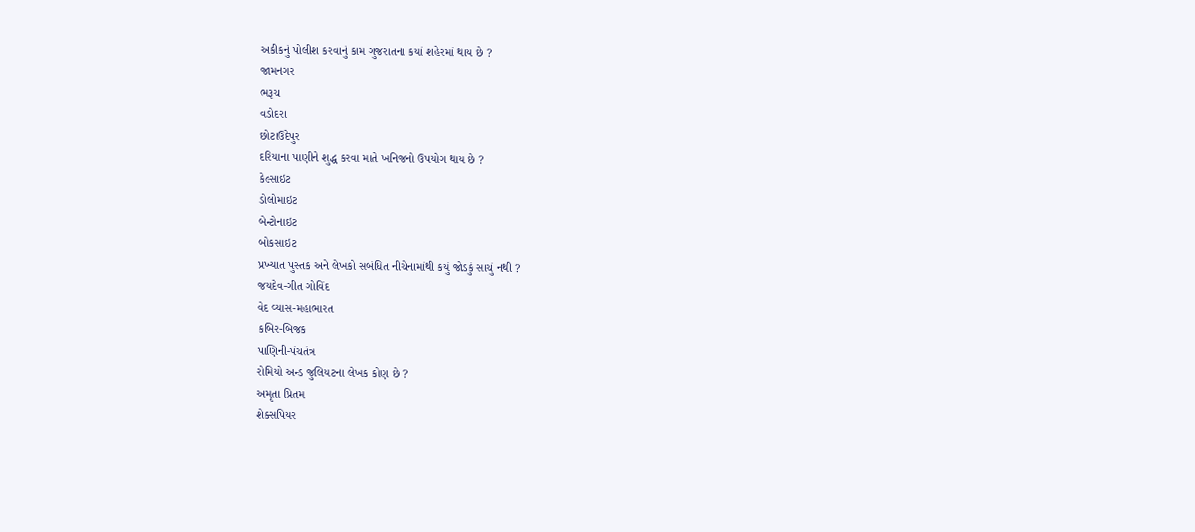અકીકનું પોલીશ કરવાનું કામ ગુજરાતના કયાં શહેરમાં થાય છે ?
જામનગર
ભરૂચ
વડોદરા
છોટાઉદેપુર
દરિયાના પાણીને શુદ્ધ કરવા માતે ખનિજનો ઉપયોગ થાય છે ?
કેલ્સાઇટ
ડોલોમાઇટ
બેન્ટોનાઇટ
બોકસાઇટ
પ્રખ્યાત પુસ્તક અને લેખકો સબંધિત નીચેનામાંથી કયું જોડકું સાચું નથી ?
જયદેવ-ગીત ગોવિંદ
વેદ વ્યાસ-મહાભારત
કબિર-બિજક
પાણિની-પંચતંત્ર
રોમિયો અન્ડ જુલિયટના લેખક કોણ છે ?
અમૃતા પ્રિતમ
શેક્સપિયર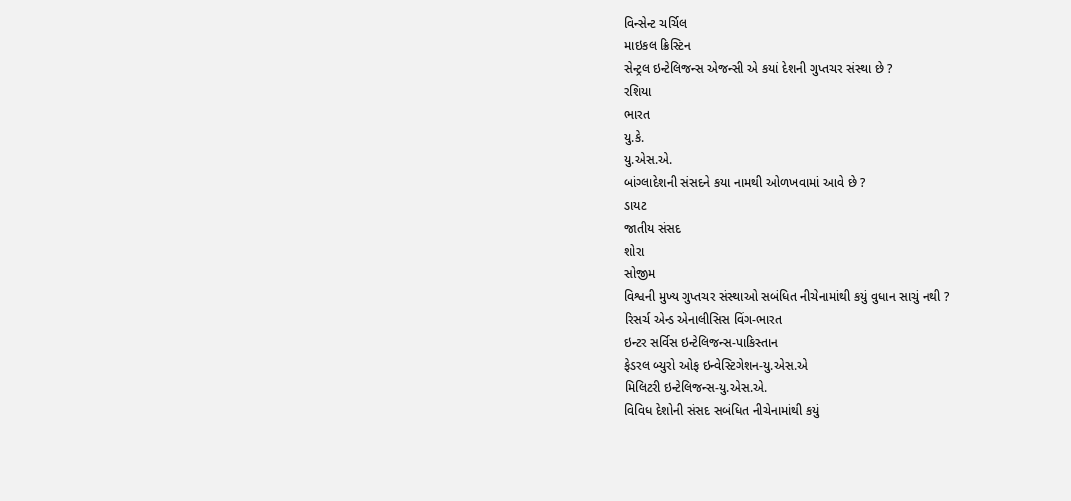વિન્સેન્ટ ચર્ચિલ
માઇકલ ક્રિસ્ટિન
સેન્ટ્રલ ઇન્ટેલિજન્સ એજન્સી એ કયાં દેશની ગુપ્તચર સંસ્થા છે ?
રશિયા
ભારત
યુ.કે.
યુ.એસ.એ.
બાંગ્લાદેશની સંસદને કયા નામથી ઓળખવામાં આવે છે ?
ડાયટ
જાતીય સંસદ
શોરા
સોજીમ
વિશ્વની મુખ્ય ગુપ્તચર સંસ્થાઓ સબંધિત નીચેનામાંથી કયું વુધાન સાચું નથી ?
રિસર્ચ એન્ડ એનાલીસિસ વિંગ-ભારત
ઇન્ટર સર્વિસ ઇન્ટેલિજન્સ-પાકિસ્તાન
ફેડરલ બ્યુરો ઓફ ઇન્વેસ્ટિગેશન-યુ.એસ.એ
મિલિટરી ઇન્ટેલિજન્સ-યુ.એસ.એ.
વિવિધ દેશોની સંસદ સબંધિત નીચેનામાંથી કયું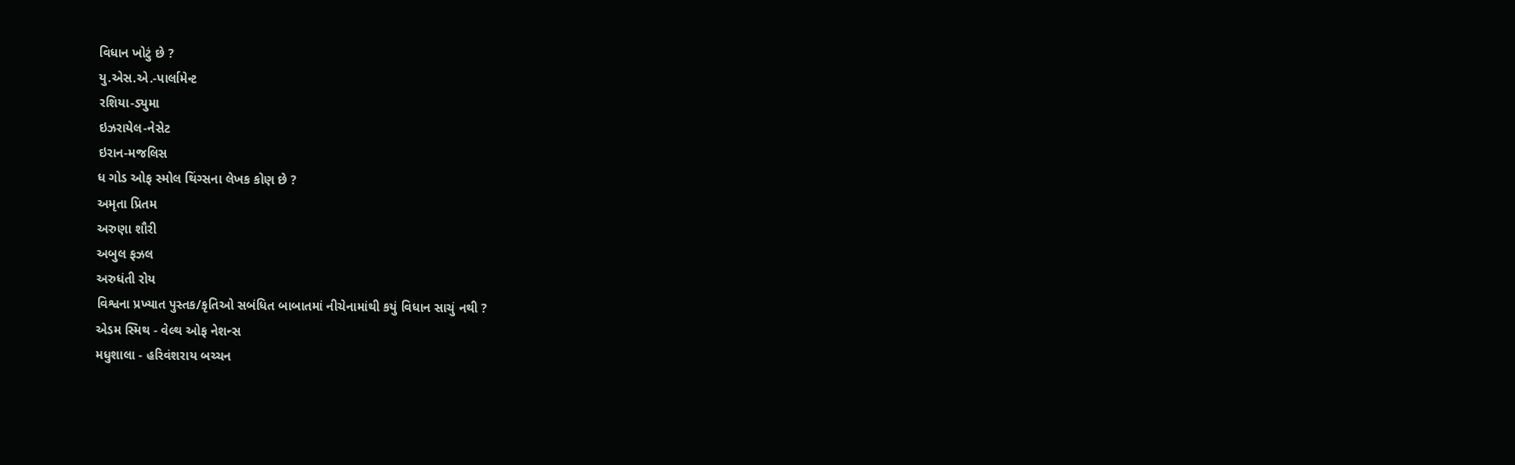વિધાન ખોટું છે ?
યુ.એસ.એ.-પાર્લામેન્ટ
રશિયા-ડ્યુમા
ઇઝરાયેલ-નેસેટ
ઇરાન-મજલિસ
ધ ગોડ ઓફ સ્મોલ થિંગ્સના લેખક કોણ છે ?
અમૃતા પ્રિતમ
અરુણા શૌરી
અબુલ ફઝલ
અરુધંતી રોય
વિશ્વના પ્રખ્યાત પુસ્તક/કૃતિઓ સબંધિત બાબાતમાં નીચેનામાંથી કયું વિધાન સાચું નથી ?
એડમ સ્મિથ - વેલ્થ ઓફ નેશન્સ
મધુશાલા - હરિવંશરાય બચ્ચન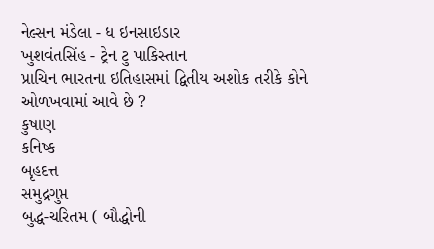નેલ્સન મંડેલા - ધ ઇનસાઇડાર
ખુશવંતસિંહ - ટ્રેન ટુ પાકિસ્તાન
પ્રાચિન ભારતના ઇતિહાસમાં દ્વિતીય અશોક તરીકે કોને ઓળખવામાં આવે છે ?
કુષાણ
કનિષ્ક
બૃહદત્ત
સમુદ્રગુપ્ત
બુદ્ધ-ચરિતમ ( બૌદ્ધોની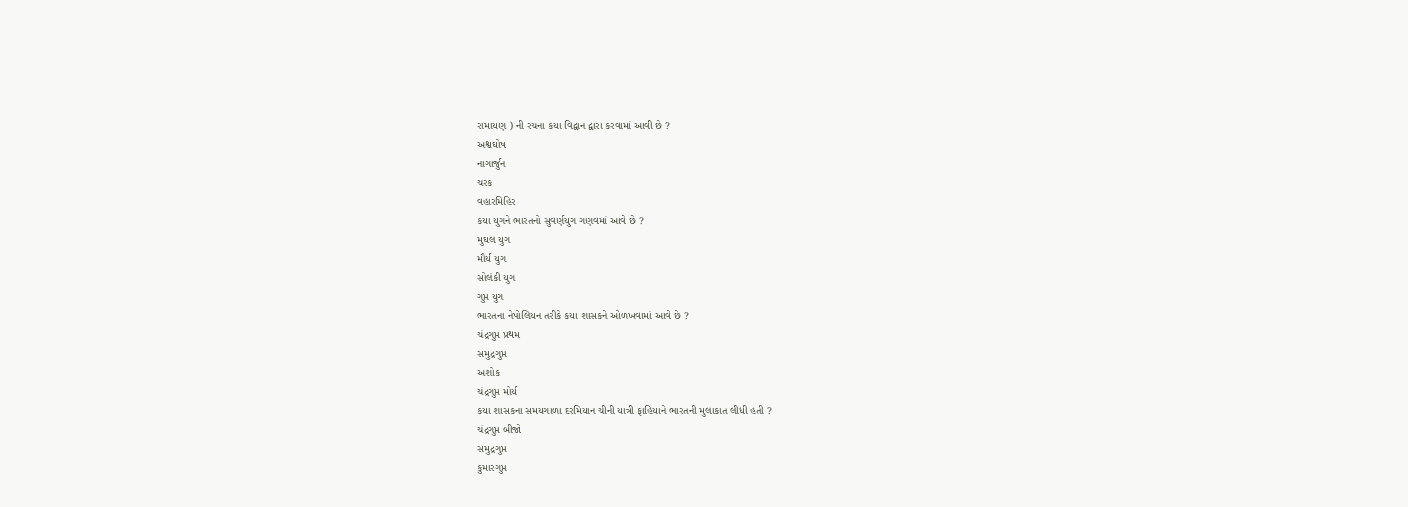રામાયણ ) ની રચના કયા વિદ્વાન દ્વારા કરવામાં આવી છે ?
અશ્વઘોષ
નાગાર્જુન
ચરક
વહારમિહિર
કયા યુગને ભારતનો સુવર્ણયુગ ગણવમાં આવે છે ?
મુઘલ યુગ
મૌર્ય યુગ
સોલંકી યુગ
ગુપ્ત યુગ
ભારતના નેપોલિયન તરીકે કયા શાસકને ઓળખવામાં આવે છે ?
ચંદ્રગુપ્ત પ્રથમ
સમુદ્રગુપ્ત
અશોક
ચંદ્રગુપ્ત મોર્ય
કયા શાસકના સમયગાળા દરમિયાન ચીની યાત્રી ફાહિયાને ભારતની મુલાકાત લીધી હતી ?
ચંદ્રગુપ્ત બીજો
સમુદ્રગુપ્ત
કુમારગુપ્ત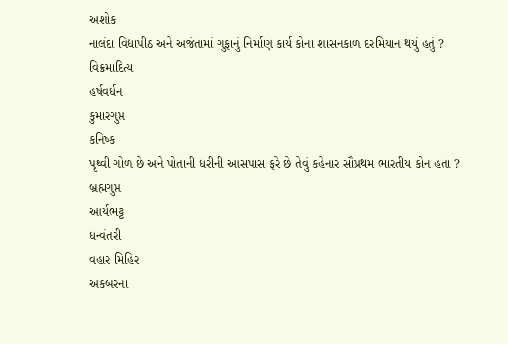અશોક
નાલંદા વિદ્યાપીઠ અને અજંતામાં ગુફાનું નિર્માણ કાર્ય કોના શાસનકાળ દરમિયાન થયું હતું ?
વિક્રમાદિત્ય
હર્ષવર્ધન
કુમારગુપ્ત
કનિષ્ક
પૃથ્વી ગોળ છે અને પોતાની ધરીની આસપાસ ફરે છે તેવું કહેનાર સૌપ્રથમ ભારતીય કોન હતા ?
બ્રહ્મગુપ્ત
આર્યભટ્ટ
ધન્વંતરી
વહાર મિહિર
અકબરના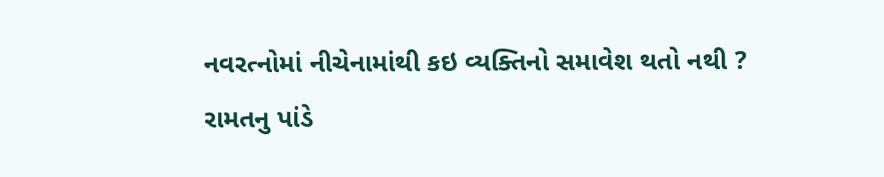નવરત્નોમાં નીચેનામાંથી કઇ વ્યક્તિનો સમાવેશ થતો નથી ?
રામતનુ પાંડે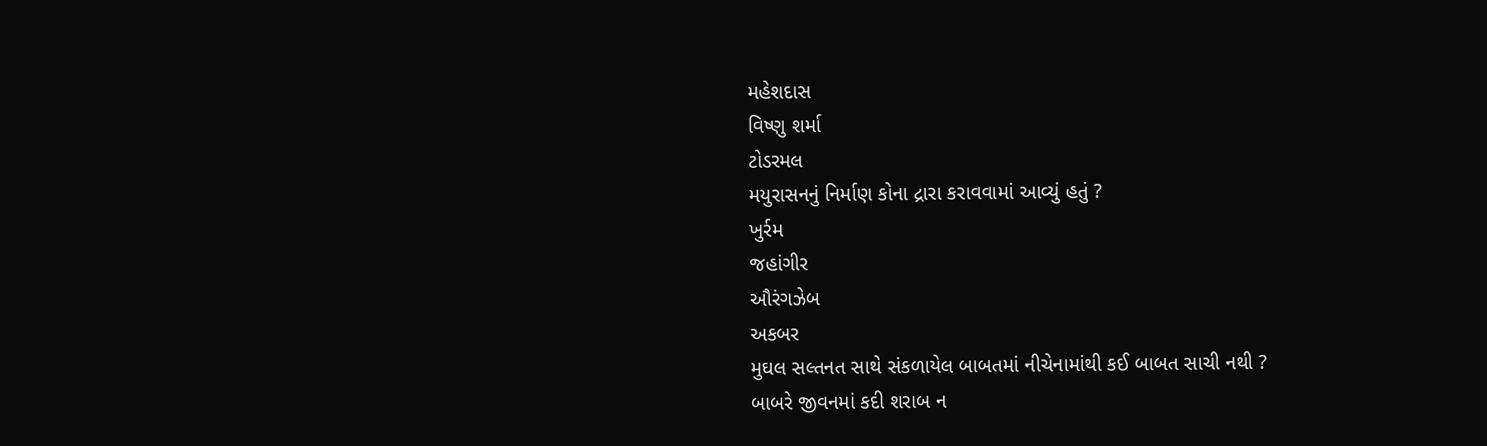મહેશદાસ
વિષ્ણુ શર્મા
ટોડરમલ
મયુરાસનનું નિર્માણ કોના દ્રારા કરાવવામાં આવ્યું હતું ?
ખુર્રમ
જહાંગીર
ઔરંગઝેબ
અકબર
મુઘલ સલ્તનત સાથે સંકળાયેલ બાબતમાં નીચેનામાંથી કઈ બાબત સાચી નથી ?
બાબરે જીવનમાં કદી શરાબ ન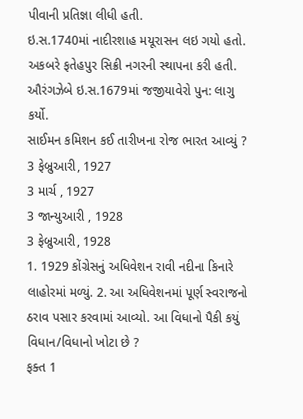પીવાની પ્રતિજ્ઞા લીધી હતી.
ઇ.સ.1740માં નાદીરશાહ મયૂરાસન લઇ ગયો હતો.
અકબરે ફતેહપુર સિક્રી નગરની સ્થાપના કરી હતી.
ઔરંગઝેબે ઇ.સ.1679માં જજીયાવેરો પુન: લાગુ કર્યો.
સાઈમન કમિશન કઈ તારીખના રોજ ભારત આવ્યું ?
3 ફેબ્રુઆરી, 1927
3 માર્ચ , 1927
3 જાન્યુઆરી , 1928
3 ફેબ્રુઆરી, 1928
1. 1929 કોંગ્રેસનું અધિવેશન રાવી નદીના કિનારે લાહોરમાં મળ્યું. 2. આ અધિવેશનમાં પૂર્ણ સ્વરાજનો ઠરાવ પસાર કરવામાં આવ્યો. આ વિધાનો પૈકી કયું વિધાન/વિધાનો ખોટા છે ?
ફક્ત 1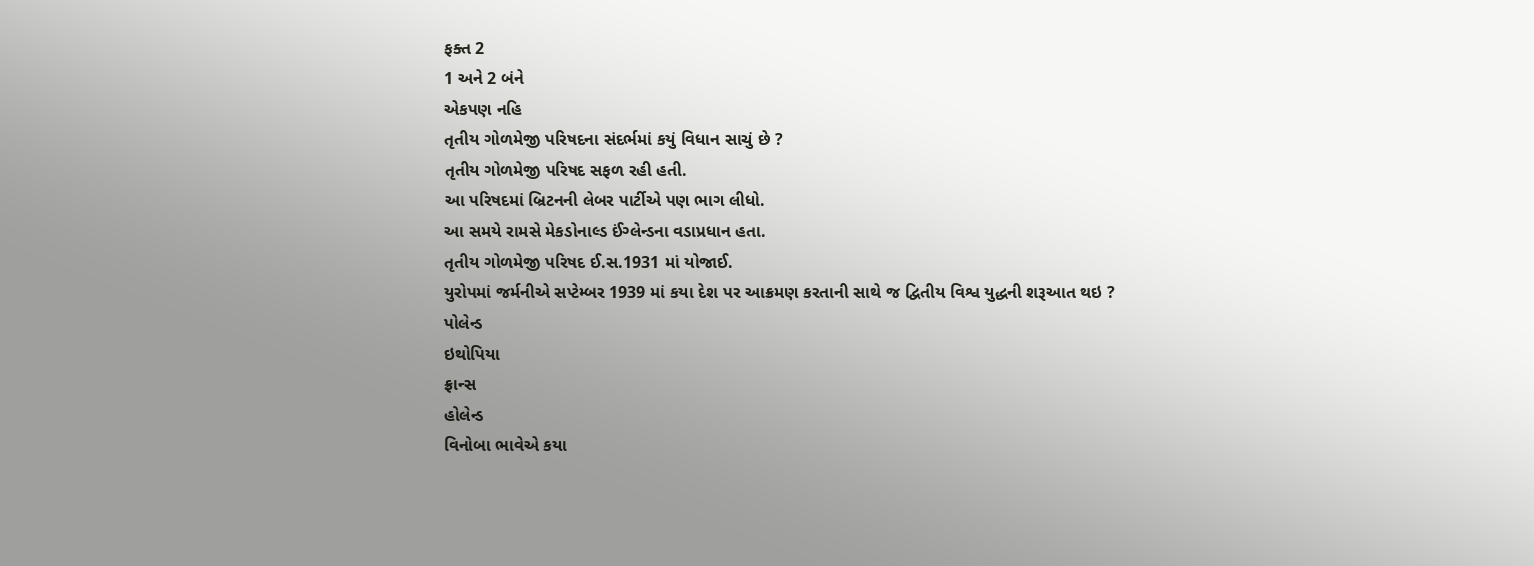ફક્ત 2
1 અને 2 બંને
એકપણ નહિ
તૃતીય ગોળમેજી પરિષદના સંદર્ભમાં કયું વિધાન સાચું છે ?
તૃતીય ગોળમેજી પરિષદ સફળ રહી હતી.
આ પરિષદમાં બ્રિટનની લેબર પાર્ટીએ પણ ભાગ લીધો.
આ સમયે રામસે મેકડોનાલ્ડ ઈંગ્લેન્ડના વડાપ્રધાન હતા.
તૃતીય ગોળમેજી પરિષદ ઈ.સ.1931 માં યોજાઈ.
યુરોપમાં જર્મનીએ સપ્ટેમ્બર 1939 માં કયા દેશ પર આક્રમણ કરતાની સાથે જ દ્વિતીય વિશ્વ યુદ્ધની શરૂઆત થઇ ?
પોલેન્ડ
ઇથોપિયા
ફ્રાન્સ
હોલેન્ડ
વિનોબા ભાવેએ કયા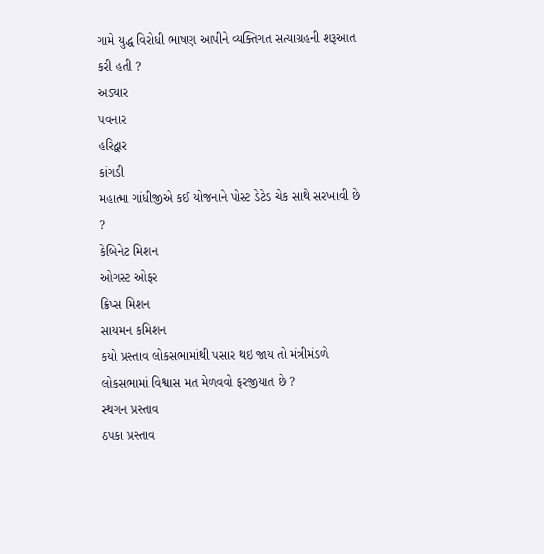ગામે યુદ્ધ વિરોધી ભાષણ આપીને વ્યક્તિગત સત્યાગ્રહની શરૂઆત કરી હતી ?
અડ્યાર
પવનાર
હરિદ્વાર
કાંગડી
મહાત્મા ગાંધીજીએ કઈ યોજનાને પોસ્ટ ડેટેડ ચેક સાથે સરખાવી છે ?
કેબિનેટ મિશન
ઓગસ્ટ ઓફર
ક્રિપ્સ મિશન
સાયમન કમિશન
કયો પ્રસ્તાવ લોકસભામાંથી પસાર થઇ જાય તો મંત્રીમંડળે લોકસભામાં વિશ્વાસ મત મેળવવો ફરજીયાત છે ?
સ્થગન પ્રસ્તાવ
ઠપકા પ્રસ્તાવ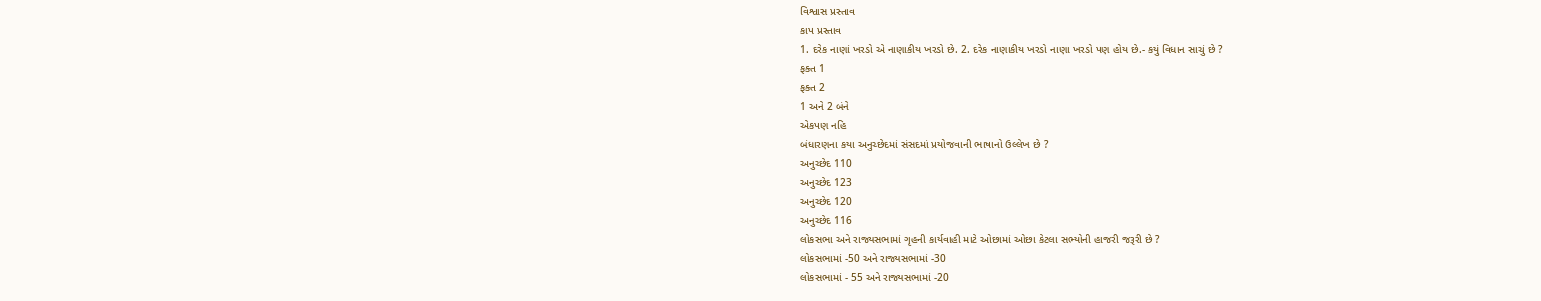વિશ્વાસ પ્રસ્તાવ
કાપ પ્રસ્તાવ
1. દરેક નાણાં ખરડો એ નાણાકીય ખરડો છે. 2. દરેક નાણાકીય ખરડો નાણા ખરડો પણ હોય છે.- કયું વિધાન સાચું છે ?
ફક્ત 1
ફક્ત 2
1 અને 2 બંને
એકપણ નહિ
બંધારણના કયા અનુચ્છેદમાં સંસદમાં પ્રયોજવાની ભાષાનો ઉલ્લેખ છે ?
અનુચ્છેદ 110
અનુચ્છેદ 123
અનુચ્છેદ 120
અનુચ્છેદ 116
લોકસભા અને રાજ્યસભામાં ગૃહની કાર્યવાહી માટે ઓછામાં ઓછા કેટલા સભ્યોની હાજરી જરૂરી છે ?
લોકસભામાં -50 અને રાજ્યસભામાં -30
લોકસભામાં - 55 અને રાજ્યસભામાં -20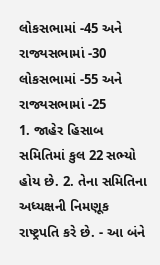લોકસભામાં -45 અને રાજ્યસભામાં -30
લોકસભામાં -55 અને રાજ્યસભામાં -25
1. જાહેર હિસાબ સમિતિમાં કુલ 22 સભ્યો હોય છે. 2. તેના સમિતિના અધ્યક્ષની નિમણૂક રાષ્ટ્રપતિ કરે છે. - આ બંને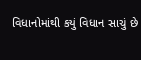વિધાનોમાંથી કયું વિધાન સાચું છે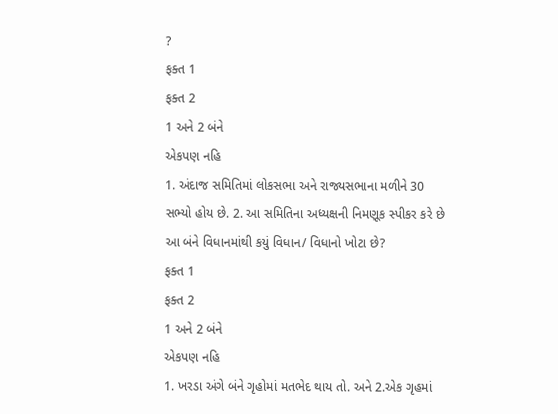?
ફક્ત 1
ફક્ત 2
1 અને 2 બંને
એકપણ નહિ
1. અંદાજ સમિતિમાં લોકસભા અને રાજ્યસભાના મળીને 30 સભ્યો હોય છે. 2. આ સમિતિના અધ્યક્ષની નિમણૂક સ્પીકર કરે છે આ બંને વિધાનમાંથી કયું વિધાન/ વિધાનો ખોટા છે?
ફક્ત 1
ફક્ત 2
1 અને 2 બંને
એકપણ નહિ
1. ખરડા અંગે બંને ગૃહોમાં મતભેદ થાય તો. અને 2.એક ગૃહમાં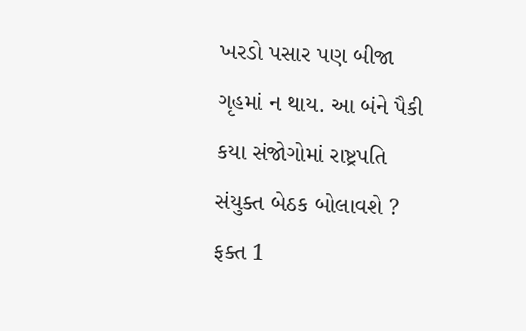ખરડો પસાર પણ બીજા ગૃહમાં ન થાય. આ બંને પૈકી કયા સંજોગોમાં રાષ્ટ્રપતિ સંયુક્ત બેઠક બોલાવશે ?
ફક્ત 1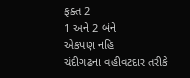ફક્ત 2
1 અને 2 બંને
એકપણ નહિ
ચંદીગઢના વહીવટદાર તરીકે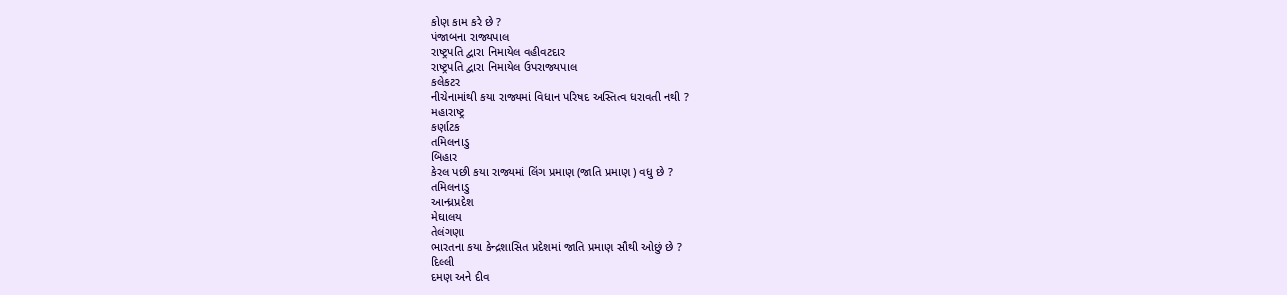કોણ કામ કરે છે ?
પંજાબના રાજ્યપાલ
રાષ્ટ્રપતિ દ્વારા નિમાયેલ વહીવટદાર
રાષ્ટ્રપતિ દ્વારા નિમાયેલ ઉપરાજ્યપાલ
કલેકટર
નીચેનામાંથી કયા રાજ્યમાં વિધાન પરિષદ અસ્તિત્વ ધરાવતી નથી ?
મહારાષ્ટ્ર
કર્ણાટક
તમિલનાડુ
બિહાર
કેરલ પછી કયા રાજ્યમાં લિંગ પ્રમાણ (જાતિ પ્રમાણ ) વધુ છે ?
તમિલનાડુ
આન્ધ્રપ્રદેશ
મેઘાલય
તેલંગણા
ભારતના કયા કેન્દ્રશાસિત પ્રદેશમાં જાતિ પ્રમાણ સૌથી ઓછું છે ?
દિલ્લી
દમણ અને દીવ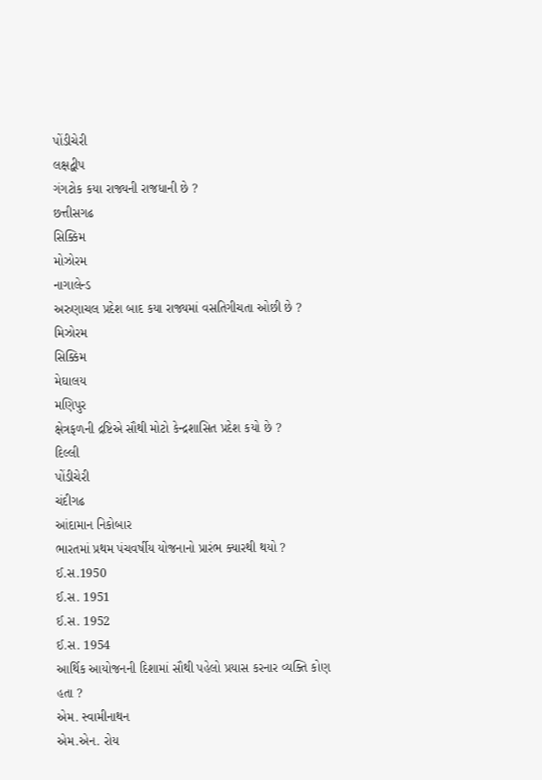પોંડીચેરી
લક્ષદ્વીપ
ગંગટોક કયા રાજ્યની રાજધાની છે ?
છત્તીસગઢ
સિક્કિમ
મોઝોરમ
નાગાલેન્ડ
અરુણાચલ પ્રદેશ બાદ કયા રાજ્યમાં વસતિગીચતા ઓછી છે ?
મિઝોરમ
સિક્કિમ
મેઘાલય
મણિપુર
ક્ષેત્રફળની દ્રષ્ટિએ સૌથી મોટો કેન્દ્રશાસિત પ્રદેશ કયો છે ?
દિલ્લી
પોંડીચેરી
ચંદીગઢ
આંદામાન નિકોબાર
ભારતમાં પ્રથમ પંચવર્ષીય યોજનાનો પ્રારંભ ક્યારથી થયો ?
ઈ.સ.1950
ઈ.સ. 1951
ઈ.સ. 1952
ઈ.સ. 1954
આર્થિક આયોજનની દિશામાં સૌથી પહેલો પ્રયાસ કરનાર વ્યક્તિ કોણ હતા ?
એમ. સ્વામીનાથન
એમ.એન. રોય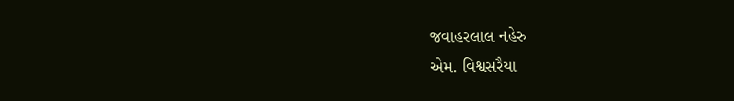જવાહરલાલ નહેરુ
એમ. વિશ્વસરૈયા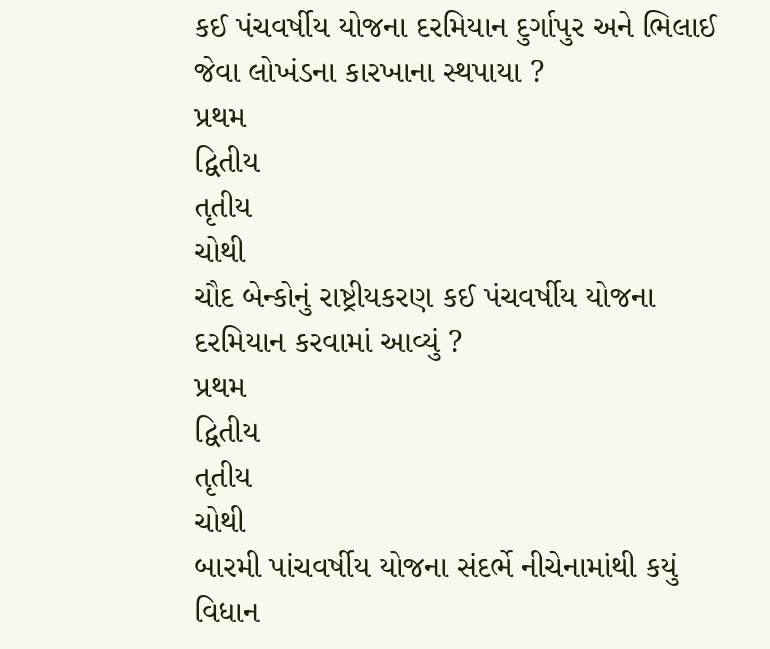કઈ પંચવર્ષીય યોજના દરમિયાન દુર્ગાપુર અને ભિલાઈ જેવા લોખંડના કારખાના સ્થપાયા ?
પ્રથમ
દ્વિતીય
તૃતીય
ચોથી
ચૌદ બેન્કોનું રાષ્ટ્રીયકરણ કઈ પંચવર્ષીય યોજના દરમિયાન કરવામાં આવ્યું ?
પ્રથમ
દ્વિતીય
તૃતીય
ચોથી
બારમી પાંચવર્ષીય યોજના સંદર્ભે નીચેનામાંથી કયું વિધાન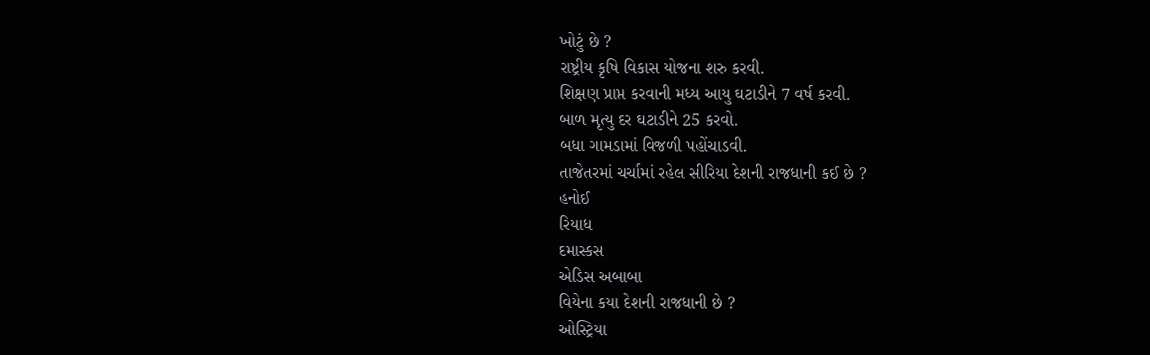ખોટું છે ?
રાષ્ટ્રીય કૃષિ વિકાસ યોજના શરુ કરવી.
શિક્ષણ પ્રાપ્ત કરવાની મધ્ય આયુ ઘટાડીને 7 વર્ષ કરવી.
બાળ મૃત્યુ દર ઘટાડીને 25 કરવો.
બધા ગામડામાં વિજળી પહોંચાડવી.
તાજેતરમાં ચર્ચામાં રહેલ સીરિયા દેશની રાજધાની કઈ છે ?
હનોઈ
રિયાધ
દમાસ્કસ
એડિસ અબાબા
વિયેના કયા દેશની રાજધાની છે ?
ઓસ્ટ્રિયા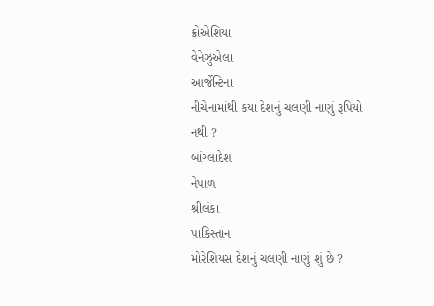ક્રોએશિયા
વેનેઝુએલા
આર્જેન્ટિના
નીચેનામાંથી કયા દેશનું ચલણી નાણું રૂપિયો નથી ?
બાંગ્લાદેશ
નેપાળ
શ્રીલંકા
પાકિસ્તાન
મોરેશિયસ દેશનું ચલણી નાણું શું છે ?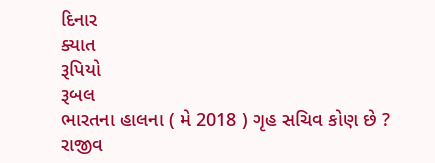દિનાર
ક્યાત
રૂપિયો
રૂબલ
ભારતના હાલના ( મે 2018 ) ગૃહ સચિવ કોણ છે ?
રાજીવ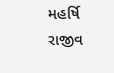મહર્ષિ
રાજીવ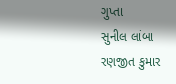ગુપ્તા
સુનીલ લાંબા
રણજીત કુમાર